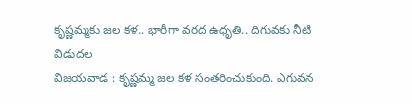కృష్ణమ్మకు జల కళ.. భారీగా వరద ఉధృతి.. దిగువకు నీటి విడుదల
విజయవాడ : కృష్ణమ్మ జల కళ సంతరించుకుంది. ఎగువన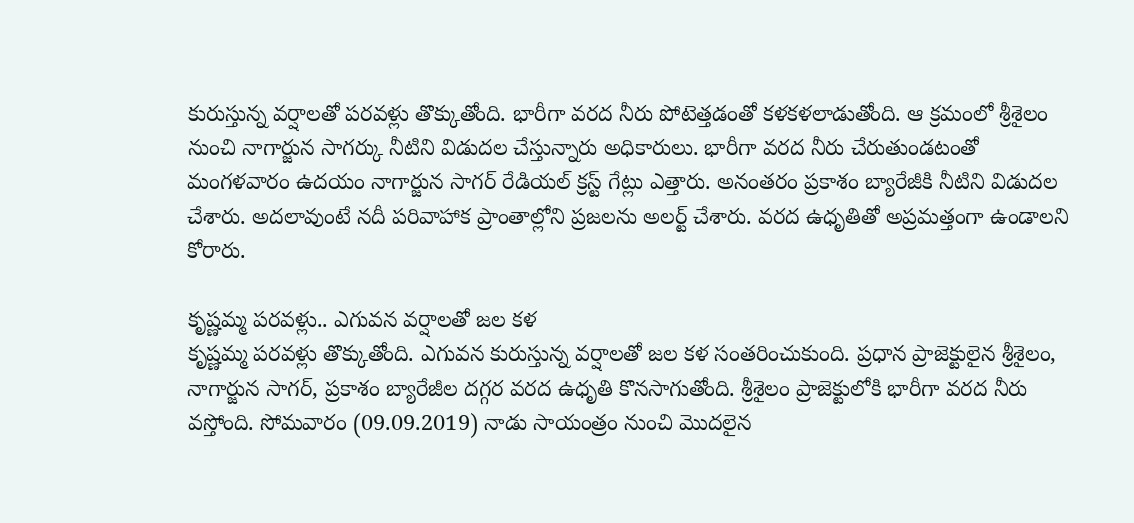కురుస్తున్న వర్షాలతో పరవళ్లు తొక్కుతోంది. భారీగా వరద నీరు పోటెత్తడంతో కళకళలాడుతోంది. ఆ క్రమంలో శ్రీశైలం నుంచి నాగార్జున సాగర్కు నీటిని విడుదల చేస్తున్నారు అధికారులు. భారీగా వరద నీరు చేరుతుండటంతో మంగళవారం ఉదయం నాగార్జున సాగర్ రేడియల్ క్రస్ట్ గేట్లు ఎత్తారు. అనంతరం ప్రకాశం బ్యారేజీకి నీటిని విడుదల చేశారు. అదలావుంటే నదీ పరివాహాక ప్రాంతాల్లోని ప్రజలను అలర్ట్ చేశారు. వరద ఉధృతితో అప్రమత్తంగా ఉండాలని కోరారు.

కృష్ణమ్మ పరవళ్లు.. ఎగువన వర్షాలతో జల కళ
కృష్ణమ్మ పరవళ్లు తొక్కుతోంది. ఎగువన కురుస్తున్న వర్షాలతో జల కళ సంతరించుకుంది. ప్రధాన ప్రాజెక్టులైన శ్రీశైలం, నాగార్జున సాగర్, ప్రకాశం బ్యారేజీల దగ్గర వరద ఉధృతి కొనసాగుతోంది. శ్రీశైలం ప్రాజెక్టులోకి భారీగా వరద నీరు వస్తోంది. సోమవారం (09.09.2019) నాడు సాయంత్రం నుంచి మొదలైన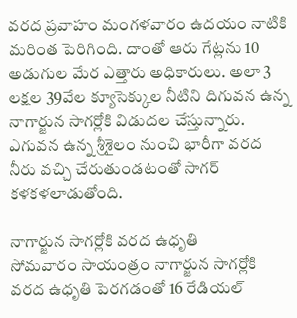వరద ప్రవాహం మంగళవారం ఉదయం నాటికి మరింత పెరిగింది. దాంతో ఆరు గేట్లను 10 అడుగుల మేర ఎత్తారు అధికారులు. అలా 3 లక్షల 39వేల క్యూసెక్కుల నీటిని దిగువన ఉన్న నాగార్జున సాగర్లోకి విడుదల చేస్తున్నారు. ఎగువన ఉన్న శ్రీశైలం నుంచి భారీగా వరద నీరు వచ్చి చేరుతుండటంతో సాగర్ కళకళలాడుతోంది.

నాగార్జున సాగర్లోకి వరద ఉధృతి
సోమవారం సాయంత్రం నాగార్జున సాగర్లోకి వరద ఉధృతి పెరగడంతో 16 రేడియల్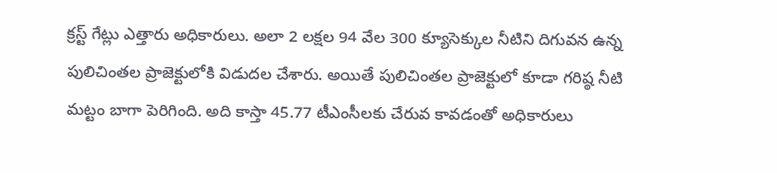క్రస్ట్ గేట్లు ఎత్తారు అధికారులు. అలా 2 లక్షల 94 వేల 300 క్యూసెక్కుల నీటిని దిగువన ఉన్న పులిచింతల ప్రాజెక్టులోకి విడుదల చేశారు. అయితే పులిచింతల ప్రాజెక్టులో కూడా గరిష్ఠ నీటి మట్టం బాగా పెరిగింది. అది కాస్తా 45.77 టీఎంసీలకు చేరువ కావడంతో అధికారులు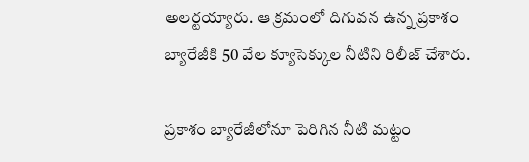అలర్టయ్యారు. ఆ క్రమంలో దిగువన ఉన్న ప్రకాశం బ్యారేజీకి 50 వేల క్యూసెక్కుల నీటిని రిలీజ్ చేశారు.

ప్రకాశం బ్యారేజీలోనూ పెరిగిన నీటి మట్టం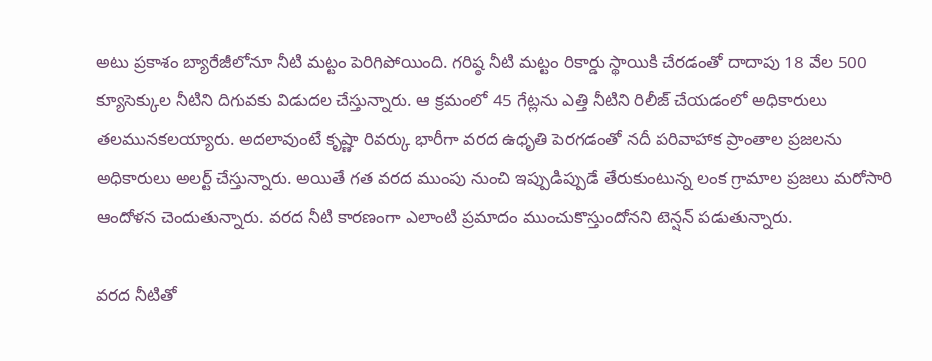అటు ప్రకాశం బ్యారేజీలోనూ నీటి మట్టం పెరిగిపోయింది. గరిష్ఠ నీటి మట్టం రికార్డు స్థాయికి చేరడంతో దాదాపు 18 వేల 500 క్యూసెక్కుల నీటిని దిగువకు విడుదల చేస్తున్నారు. ఆ క్రమంలో 45 గేట్లను ఎత్తి నీటిని రిలీజ్ చేయడంలో అధికారులు తలమునకలయ్యారు. అదలావుంటే కృష్ణా రివర్కు భారీగా వరద ఉధృతి పెరగడంతో నదీ పరివాహాక ప్రాంతాల ప్రజలను అధికారులు అలర్ట్ చేస్తున్నారు. అయితే గత వరద ముంపు నుంచి ఇప్పుడిప్పుడే తేరుకుంటున్న లంక గ్రామాల ప్రజలు మరోసారి ఆందోళన చెందుతున్నారు. వరద నీటి కారణంగా ఎలాంటి ప్రమాదం ముంచుకొస్తుందోనని టెన్షన్ పడుతున్నారు.

వరద నీటితో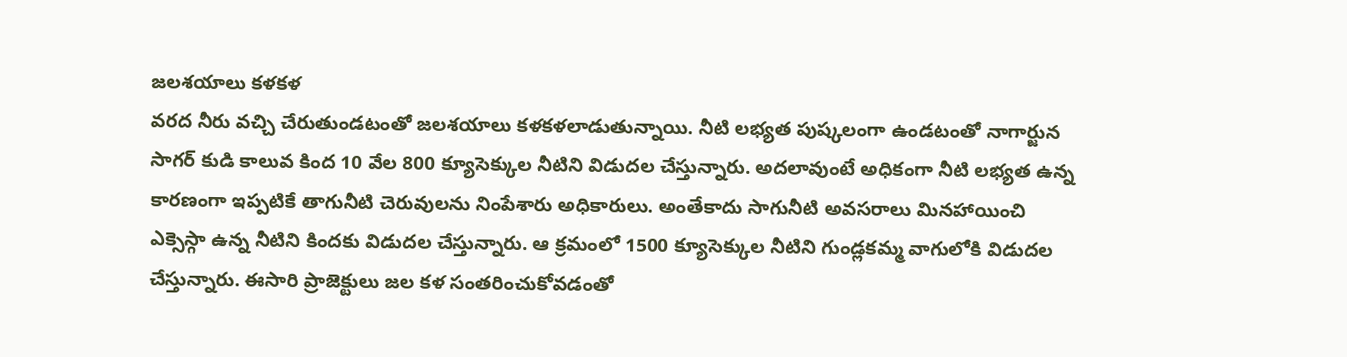జలశయాలు కళకళ
వరద నీరు వచ్చి చేరుతుండటంతో జలశయాలు కళకళలాడుతున్నాయి. నీటి లభ్యత పుష్కలంగా ఉండటంతో నాగార్జున సాగర్ కుడి కాలువ కింద 10 వేల 800 క్యూసెక్కుల నీటిని విడుదల చేస్తున్నారు. అదలావుంటే అధికంగా నీటి లభ్యత ఉన్న కారణంగా ఇప్పటికే తాగునీటి చెరువులను నింపేశారు అధికారులు. అంతేకాదు సాగునీటి అవసరాలు మినహాయించి ఎక్సెస్గా ఉన్న నీటిని కిందకు విడుదల చేస్తున్నారు. ఆ క్రమంలో 1500 క్యూసెక్కుల నీటిని గుండ్లకమ్మ వాగులోకి విడుదల చేస్తున్నారు. ఈసారి ప్రాజెక్టులు జల కళ సంతరించుకోవడంతో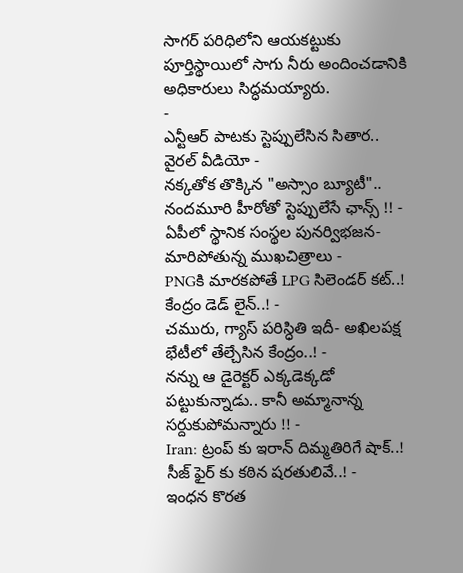సాగర్ పరిధిలోని ఆయకట్టుకు పూర్తిస్థాయిలో సాగు నీరు అందించడానికి అధికారులు సిద్ధమయ్యారు.
-
ఎన్టీఆర్ పాటకు స్టెప్పులేసిన సితార.. వైరల్ వీడియో -
నక్కతోక తొక్కిన "అస్సాం బ్యూటీ".. నందమూరి హీరోతో స్టెప్పులేసే ఛాన్స్ !! -
ఏపీలో స్థానిక సంస్థల పునర్విభజన- మారిపోతున్న ముఖచిత్రాలు -
PNGకి మారకపోతే LPG సిలెండర్ కట్..! కేంద్రం డెడ్ లైన్..! -
చమురు, గ్యాస్ పరిస్ధితి ఇదీ- అఖిలపక్ష భేటీలో తేల్చేసిన కేంద్రం..! -
నన్ను ఆ డైరెక్టర్ ఎక్కడెక్కడో పట్టుకున్నాడు.. కానీ అమ్మానాన్న సర్దుకుపోమన్నారు !! -
Iran: ట్రంప్ కు ఇరాన్ దిమ్మతిరిగే షాక్..! సీజ్ ఫైర్ కు కఠిన షరతులివే..! -
ఇంధన కొరత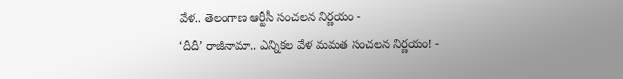వేళ.. తెలంగాణ ఆర్టీసీ సంచలన నిర్ణయం -
‘దీదీ’ రాజీనామా.. ఎన్నికల వేళ మమత సంచలన నిర్ణయం! -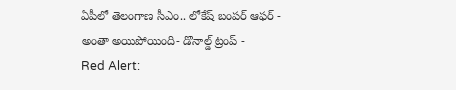ఏపీలో తెలంగాణ సీఎం.. లోకేష్ బంపర్ ఆఫర్ -
అంతా అయిపోయింది- డొనాల్డ్ ట్రంప్ -
Red Alert: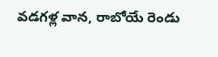వడగళ్ల వాన, రాబోయే రెండు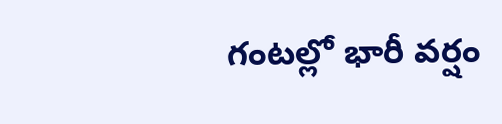గంటల్లో భారీ వర్షం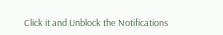Click it and Unblock the Notifications